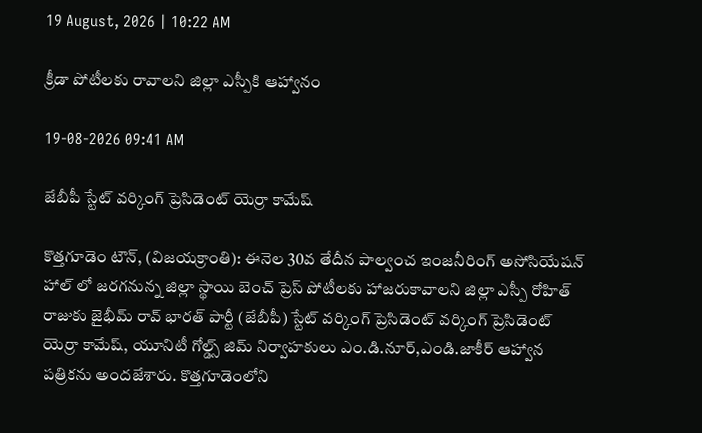19 August, 2026 | 10:22 AM

క్రీడా పోటీలకు రావాలని జిల్లా ఎస్పీకి ఆహ్వానం

19-08-2026 09:41 AM

జేబీపీ స్టేట్ వర్కింగ్ ప్రెసిడెంట్ యెర్రా కామేష్

కొత్తగూడెం టౌన్, (విజయక్రాంతి): ఈనెల 30వ తేదీన పాల్వంచ ఇంజనీరింగ్ అసోసియేషన్ హాల్ లో జరగనున్న జిల్లా స్థాయి బెంచ్ ప్రెస్ పోటీలకు హాజరుకావాలని జిల్లా ఎస్పీ రోహిత్ రాజుకు జైభీమ్ రావ్ భారత్ పార్టీ (జేబీపీ) స్టేట్ వర్కింగ్ ప్రెసిడెంట్ వర్కింగ్ ప్రెసిడెంట్ యెర్రా కామేష్, యూనిటీ గోల్డ్స్ జిమ్ నిర్వాహకులు ఎం.డి.నూర్,ఎండి.జాకీర్ ఆహ్వాన పత్రికను అందజేశారు. కొత్తగూడెంలోని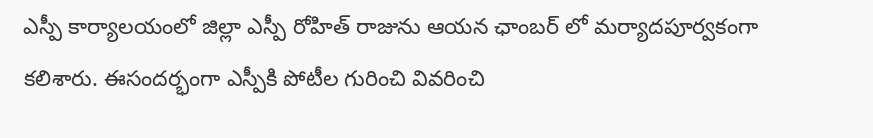ఎస్పీ కార్యాలయంలో జిల్లా ఎస్పీ రోహిత్ రాజును ఆయన ఛాంబర్ లో మర్యాదపూర్వకంగా కలిశారు. ఈసందర్భంగా ఎస్పీకి పోటీల గురించి వివరించి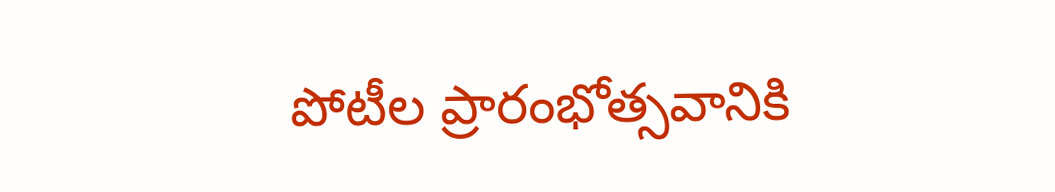పోటీల ప్రారంభోత్సవానికి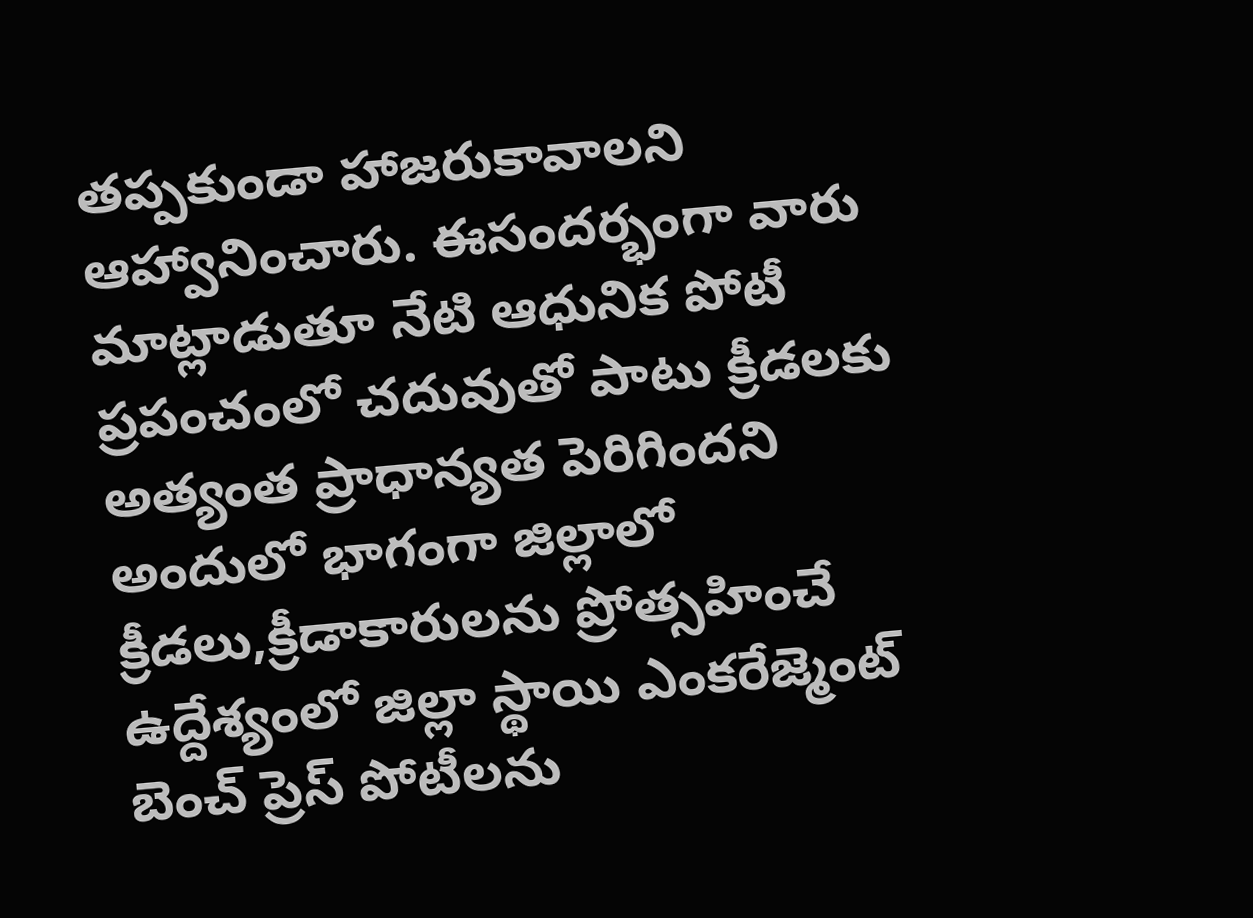తప్పకుండా హాజరుకావాలని ఆహ్వానించారు. ఈసందర్భంగా వారు మాట్లాడుతూ నేటి ఆధునిక పోటీ ప్రపంచంలో చదువుతో పాటు క్రీడలకు అత్యంత ప్రాధాన్యత పెరిగిందని అందులో భాగంగా జిల్లాలో క్రీడలు,క్రీడాకారులను ప్రోత్సహించే ఉద్దేశ్యంలో జిల్లా స్థాయి ఎంకరేజ్మెంట్ బెంచ్ ప్రెస్ పోటీలను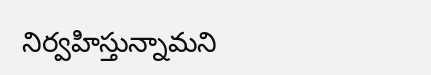నిర్వహిస్తున్నామని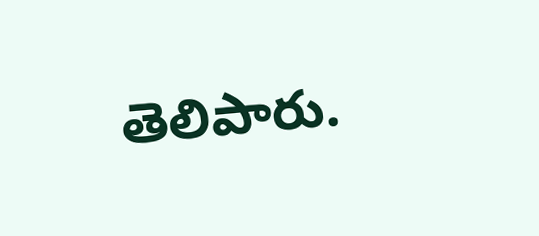తెలిపారు.